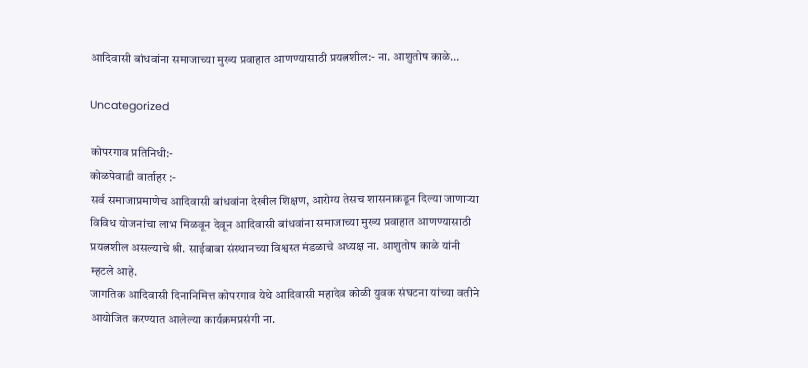आदिवासी बांधवांना समाजाच्या मुख्य प्रवाहात आणण्यासाठी प्रयत्नशील:- ना. आशुतोष काळे…

Uncategorized

कोपरगाव प्रतिनिधी:-
कोळपेवाडी वार्ताहर :-
सर्व समाजाप्रमाणेच आदिवासी बांधवांना देखील शिक्षण, आरोग्य तेसच शासनाकडून दिल्या जाणाऱ्या विविध योजनांचा लाभ मिळवून देवून आदिवासी बांधवांना समाजाच्या मुख्य प्रवाहात आणण्यासाठी प्रयत्नशील असल्याचे श्री. साईबाबा संस्थानच्या विश्वस्त मंडळाचे अध्यक्ष ना. आशुतोष काळे यांनी म्हटले आहे.
जागतिक आदिवासी दिनानिमित्त कोपरगाव येथे आदिवासी महादेव कोळी युवक संघटना यांच्या वतीने आयोजित करण्यात आलेल्या कार्यक्रमप्रसंगी ना.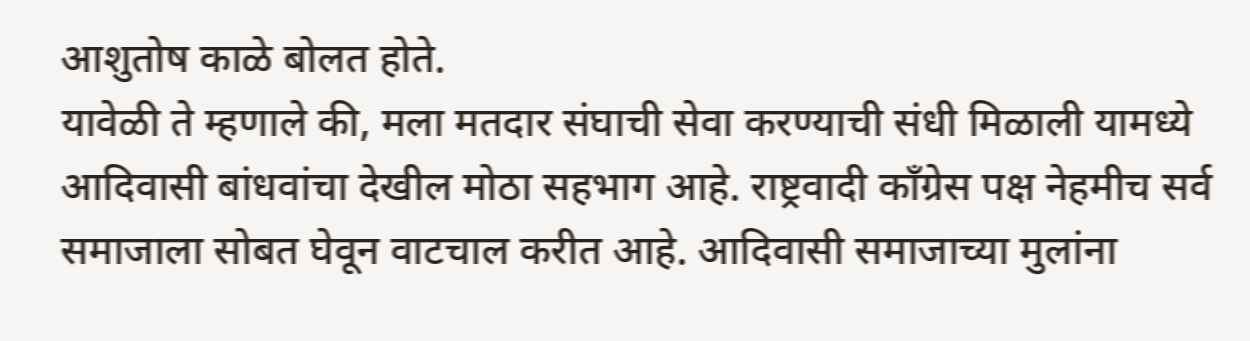आशुतोष काळे बोलत होते.
यावेळी ते म्हणाले की, मला मतदार संघाची सेवा करण्याची संधी मिळाली यामध्ये आदिवासी बांधवांचा देखील मोठा सहभाग आहे. राष्ट्रवादी काँग्रेस पक्ष नेहमीच सर्व समाजाला सोबत घेवून वाटचाल करीत आहे. आदिवासी समाजाच्या मुलांना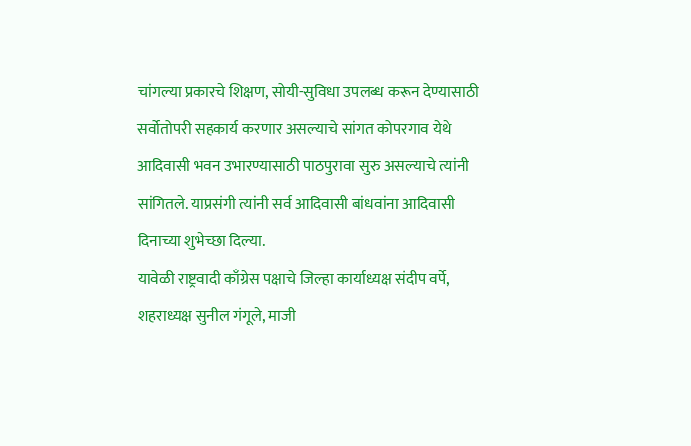चांगल्या प्रकारचे शिक्षण, सोयी-सुविधा उपलब्ध करून देण्यासाठी सर्वोतोपरी सहकार्य करणार असल्याचे सांगत कोपरगाव येथे आदिवासी भवन उभारण्यासाठी पाठपुरावा सुरु असल्याचे त्यांनी सांगितले. याप्रसंगी त्यांनी सर्व आदिवासी बांधवांना आदिवासी दिनाच्या शुभेच्छा दिल्या.
यावेळी राष्ट्रवादी काँग्रेस पक्षाचे जिल्हा कार्याध्यक्ष संदीप वर्पे, शहराध्यक्ष सुनील गंगूले, माजी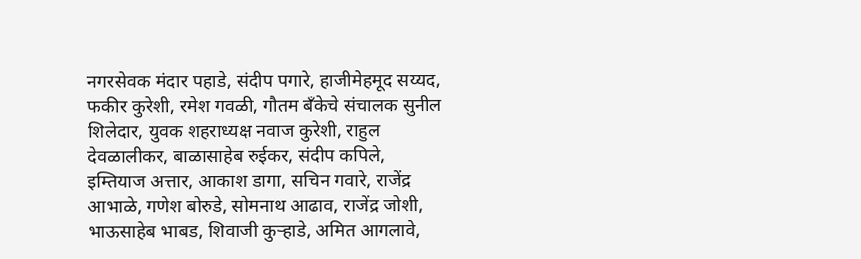नगरसेवक मंदार पहाडे, संदीप पगारे, हाजीमेहमूद सय्यद, फकीर कुरेशी, रमेश गवळी, गौतम बँकेचे संचालक सुनील शिलेदार, युवक शहराध्यक्ष नवाज कुरेशी, राहुल देवळालीकर, बाळासाहेब रुईकर, संदीप कपिले, इम्तियाज अत्तार, आकाश डागा, सचिन गवारे, राजेंद्र आभाळे, गणेश बोरुडे, सोमनाथ आढाव, राजेंद्र जोशी, भाऊसाहेब भाबड, शिवाजी कुऱ्हाडे, अमित आगलावे,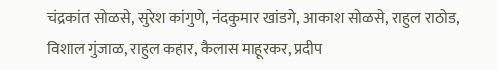चंद्रकांत सोळसे, सुरेश कांगुणे, नंदकुमार खांडगे, आकाश सोळसे, राहुल राठोड, विशाल गुंजाळ, राहुल कहार, कैलास माहूरकर, प्रदीप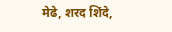मेढे, शरद शिंदे,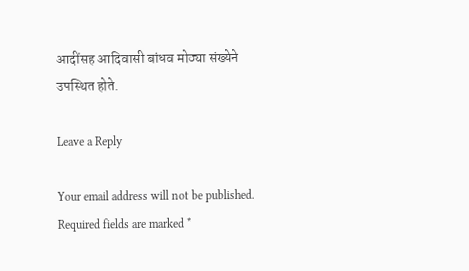आदींसह आदिवासी बांधव मोठ्या संख्येने उपस्थित होते.

Leave a Reply

Your email address will not be published. Required fields are marked *